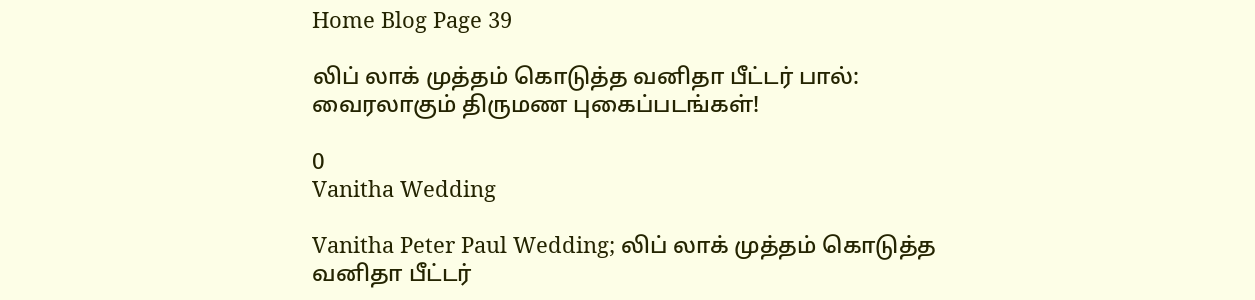Home Blog Page 39

லிப் லாக் முத்தம் கொடுத்த வனிதா பீட்டர் பால்: வைரலாகும் திருமண புகைப்படங்கள்!

0
Vanitha Wedding

Vanitha Peter Paul Wedding; லிப் லாக் முத்தம் கொடுத்த வனிதா பீட்டர்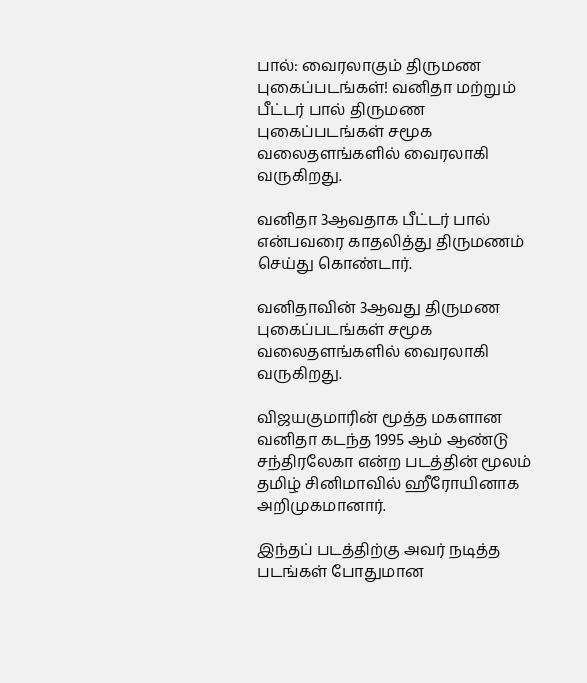பால்: வைரலாகும் திருமண புகைப்படங்கள்! வனிதா மற்றும் பீட்டர் பால் திருமண புகைப்படங்கள் சமூக வலைதளங்களில் வைரலாகி வருகிறது.

வனிதா 3ஆவதாக பீட்டர் பால் என்பவரை காதலித்து திருமணம் செய்து கொண்டார்.

வனிதாவின் 3ஆவது திருமண புகைப்படங்கள் சமூக வலைதளங்களில் வைரலாகி வருகிறது.

விஜயகுமாரின் மூத்த மகளான வனிதா கடந்த 1995 ஆம் ஆண்டு சந்திரலேகா என்ற படத்தின் மூலம் தமிழ் சினிமாவில் ஹீரோயினாக அறிமுகமானார்.

இந்தப் படத்திற்கு அவர் நடித்த படங்கள் போதுமான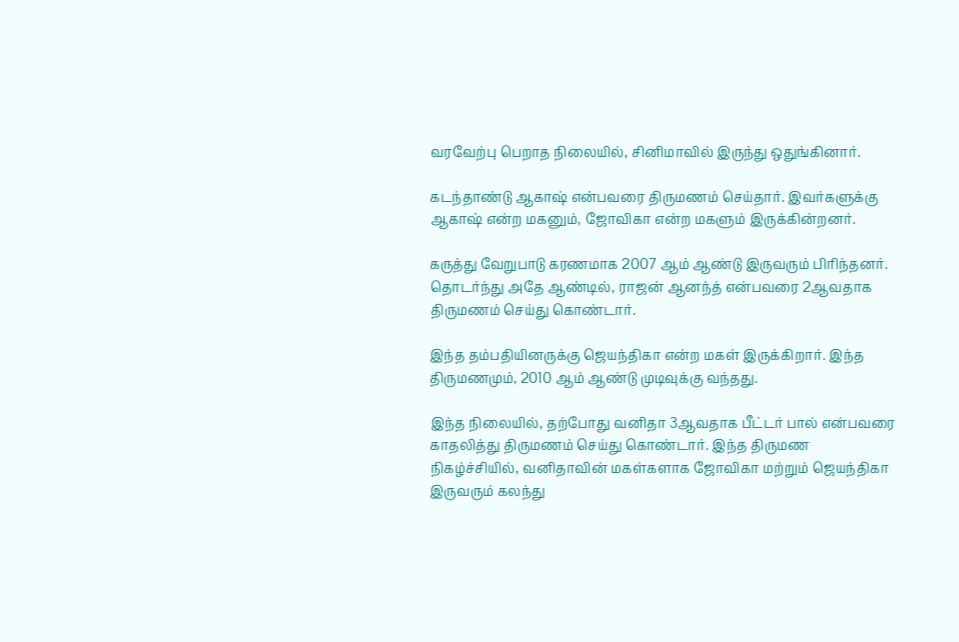வரவேற்பு பெறாத நிலையில், சினிமாவில் இருந்து ஒதுங்கினார்.

கடந்தாண்டு ஆகாஷ் என்பவரை திருமணம் செய்தார். இவர்களுக்கு ஆகாஷ் என்ற மகனும், ஜோவிகா என்ற மகளும் இருக்கின்றனர்.

கருத்து வேறுபாடு கரணமாக 2007 ஆம் ஆண்டு இருவரும் பிரிந்தனர். தொடர்ந்து அதே ஆண்டில், ராஜன் ஆனந்த் என்பவரை 2ஆவதாக திருமணம் செய்து கொண்டார்.

இந்த தம்பதியினருக்கு ஜெயந்திகா என்ற மகள் இருக்கிறார். இந்த திருமணமும், 2010 ஆம் ஆண்டு முடிவுக்கு வந்தது.

இந்த நிலையில், தற்போது வனிதா 3ஆவதாக பீட்டர் பால் என்பவரை காதலித்து திருமணம் செய்து கொண்டார். இந்த திருமண நிகழ்ச்சியில், வனிதாவின் மகள்களாக ஜோவிகா மற்றும் ஜெயந்திகா இருவரும் கலந்து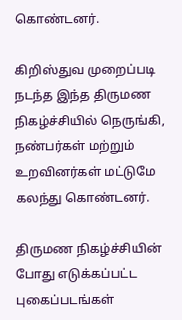கொண்டனர்.

கிறிஸ்துவ முறைப்படி நடந்த இந்த திருமண நிகழ்ச்சியில் நெருங்கி, நண்பர்கள் மற்றும் உறவினர்கள் மட்டுமே கலந்து கொண்டனர்.

திருமண நிகழ்ச்சியின் போது எடுக்கப்பட்ட புகைப்படங்கள்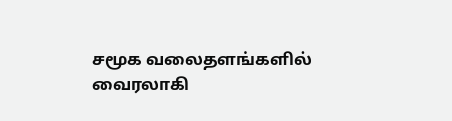சமூக வலைதளங்களில் வைரலாகி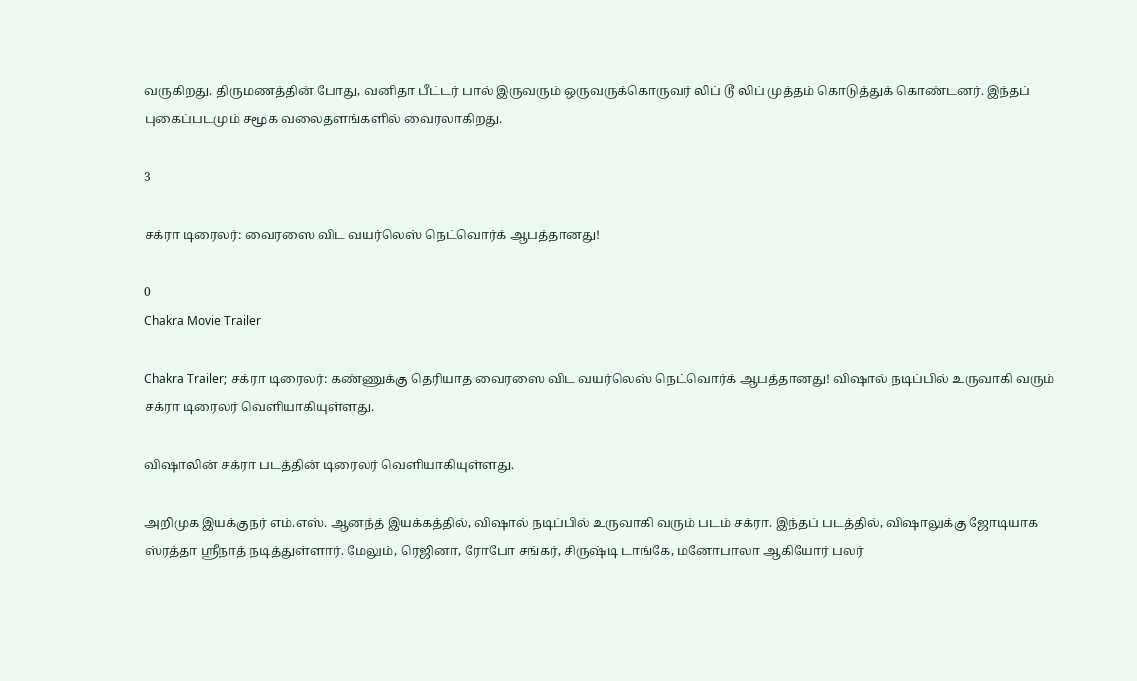வருகிறது. திருமணத்தின் போது, வனிதா பீட்டர் பால் இருவரும் ஒருவருக்கொருவர் லிப் டூ லிப் முத்தம் கொடுத்துக் கொண்டனர். இந்தப் புகைப்படமும் சமூக வலைதளங்களில் வைரலாகிறது.

3

சக்ரா டிரைலர்: வைரஸை விட வயர்லெஸ் நெட்வொர்க் ஆபத்தானது!

0
Chakra Movie Trailer

Chakra Trailer; சக்ரா டிரைலர்: கண்ணுக்கு தெரியாத வைரஸை விட வயர்லெஸ் நெட்வொர்க் ஆபத்தானது! விஷால் நடிப்பில் உருவாகி வரும் சக்ரா டிரைலர் வெளியாகியுள்ளது.

விஷாலின் சக்ரா படத்தின் டிரைலர் வெளியாகியுள்ளது.

அறிமுக இயக்குநர் எம்.எஸ். ஆனந்த் இயக்கத்தில், விஷால் நடிப்பில் உருவாகி வரும் படம் சக்ரா. இந்தப் படத்தில், விஷாலுக்கு ஜோடியாக ஸ்ரத்தா ஸ்ரீநாத் நடித்துள்ளார். மேலும், ரெஜினா, ரோபோ சங்கர், சிருஷ்டி டாங்கே, மனோபாலா ஆகியோர் பலர்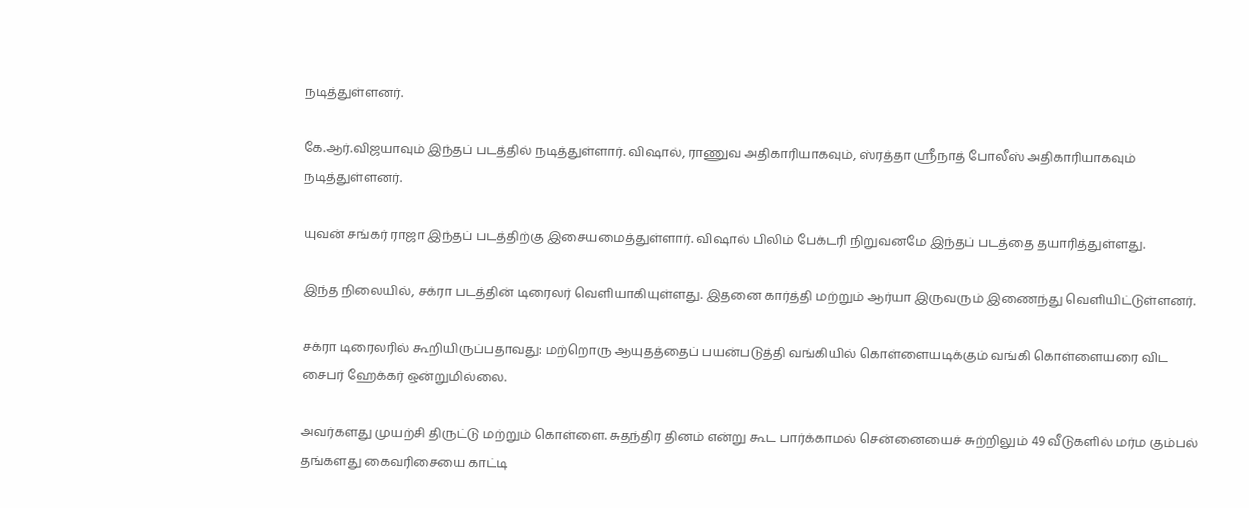நடித்துள்ளனர்.

கே.ஆர்.விஜயாவும் இந்தப் படத்தில் நடித்துள்ளார். விஷால், ராணுவ அதிகாரியாகவும், ஸ்ரத்தா ஸ்ரீநாத் போலீஸ் அதிகாரியாகவும் நடித்துள்ளனர்.

யுவன் சங்கர் ராஜா இந்தப் படத்திற்கு இசையமைத்துள்ளார். விஷால் பிலிம் பேக்டரி நிறுவனமே இந்தப் படத்தை தயாரித்துள்ளது.

இந்த நிலையில், சக்ரா படத்தின் டிரைலர் வெளியாகியுள்ளது. இதனை கார்த்தி மற்றும் ஆர்யா இருவரும் இணைந்து வெளியிட்டுள்ளனர்.

சக்ரா டிரைலரில் கூறியிருப்பதாவது: மற்றொரு ஆயுதத்தைப் பயன்படுத்தி வங்கியில் கொள்ளையடிக்கும் வங்கி கொள்ளையரை விட சைபர் ஹேக்கர் ஒன்றுமில்லை.

அவர்களது முயற்சி திருட்டு மற்றும் கொள்ளை. சுதந்திர தினம் என்று கூட பார்க்காமல் சென்னையைச் சுற்றிலும் 49 வீடுகளில் மர்ம கும்பல் தங்களது கைவரிசையை காட்டி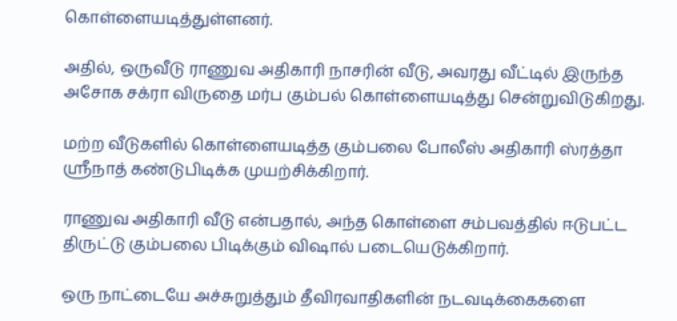கொள்ளையடித்துள்ளனர்.

அதில், ஒருவீடு ராணுவ அதிகாரி நாசரின் வீடு, அவரது வீட்டில் இருந்த அசோக சக்ரா விருதை மர்ப கும்பல் கொள்ளையடித்து சென்றுவிடுகிறது.

மற்ற வீடுகளில் கொள்ளையடித்த கும்பலை போலீஸ் அதிகாரி ஸ்ரத்தா ஸ்ரீநாத் கண்டுபிடிக்க முயற்சிக்கிறார்.

ராணுவ அதிகாரி வீடு என்பதால், அந்த கொள்ளை சம்பவத்தில் ஈடுபட்ட திருட்டு கும்பலை பிடிக்கும் விஷால் படையெடுக்கிறார்.

ஒரு நாட்டையே அச்சுறுத்தும் தீவிரவாதிகளின் நடவடிக்கைகளை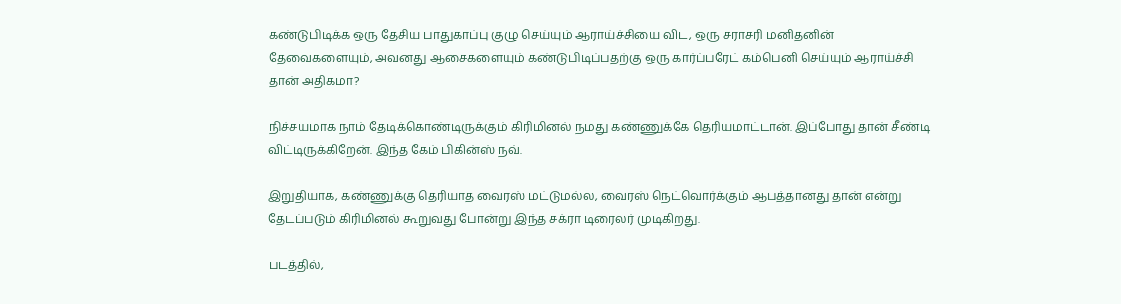கண்டுபிடிக்க ஒரு தேசிய பாதுகாப்பு குழு செய்யும் ஆராய்ச்சியை விட, ஒரு சராசரி மனிதனின் தேவைகளையும், அவனது ஆசைகளையும் கண்டுபிடிப்பதற்கு ஒரு கார்ப்பரேட் கம்பெனி செய்யும் ஆராய்ச்சி தான் அதிகமா?

நிச்சயமாக நாம் தேடிக்கொண்டிருக்கும் கிரிமினல் நமது கண்ணுக்கே தெரியமாட்டான். இப்போது தான் சீண்டி விட்டிருக்கிறேன். இந்த கேம் பிகின்ஸ் நவ்.

இறுதியாக, கண்ணுக்கு தெரியாத வைரஸ் மட்டுமல்ல, வைரஸ் நெட்வொர்க்கும் ஆபத்தானது தான் என்று தேடப்படும் கிரிமினல் கூறுவது போன்று இந்த சக்ரா டிரைலர் முடிகிறது.

படத்தில்,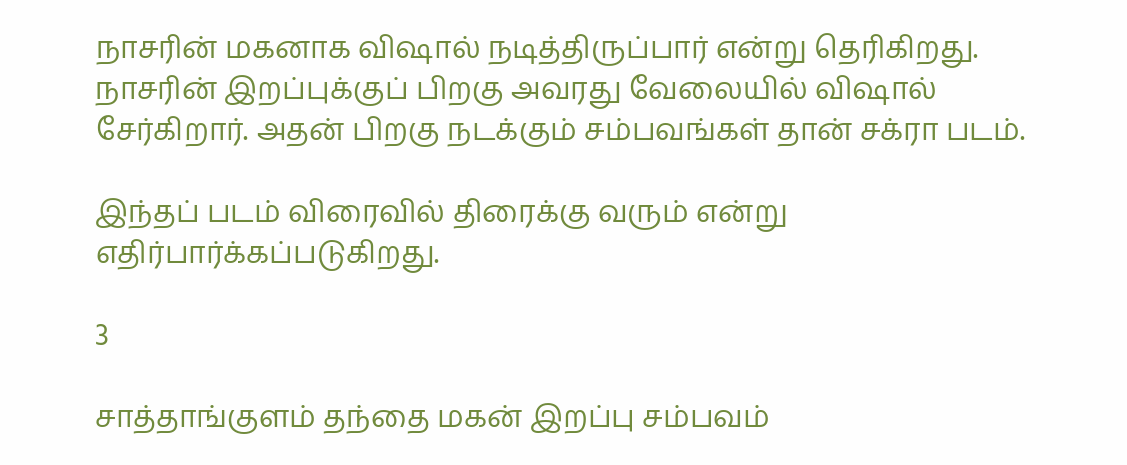நாசரின் மகனாக விஷால் நடித்திருப்பார் என்று தெரிகிறது. நாசரின் இறப்புக்குப் பிறகு அவரது வேலையில் விஷால் சேர்கிறார். அதன் பிறகு நடக்கும் சம்பவங்கள் தான் சக்ரா படம்.

இந்தப் படம் விரைவில் திரைக்கு வரும் என்று எதிர்பார்க்கப்படுகிறது.

3

சாத்தாங்குளம் தந்தை மகன் இறப்பு சம்பவம்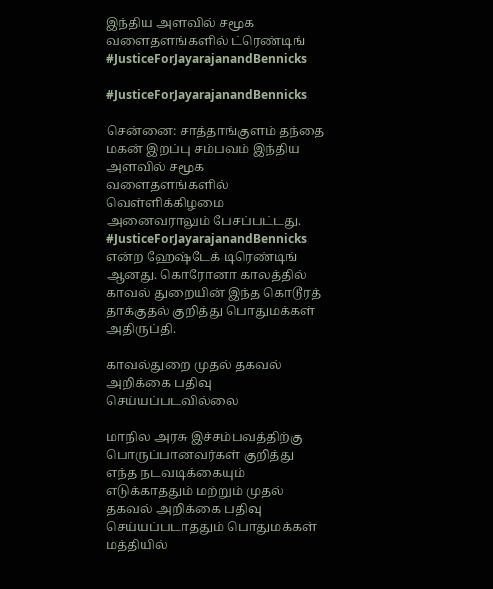இந்திய அளவில் சமூக வளைதளங்களில் ட்ரெண்டிங் #JusticeForJayarajanandBennicks

#JusticeForJayarajanandBennicks

சென்னை: சாத்தாங்குளம் தந்தை மகன் இறப்பு சம்பவம் இந்திய அளவில் சமூக வளைதளங்களில் வெள்ளிக்கிழமை அனைவராலும் பேசப்பட்டது. #JusticeForJayarajanandBennicks என்ற ஹேஷ்டேக் டிரெண்டிங் ஆனது. கொரோனா காலத்தில் காவல் துறையின் இந்த கொடூரத் தாக்குதல் குறித்து பொதுமக்கள் அதிருப்தி.

காவல்துறை முதல் தகவல் அறிக்கை பதிவு செய்யப்படவில்லை

மாநில அரசு இச்சம்பவத்திற்கு பொருப்பானவர்கள் குறித்து எந்த நடவடிக்கையும் எடுக்காததும் மற்றும் முதல் தகவல் அறிக்கை பதிவு செய்யப்படாததும் பொதுமக்கள் மத்தியில்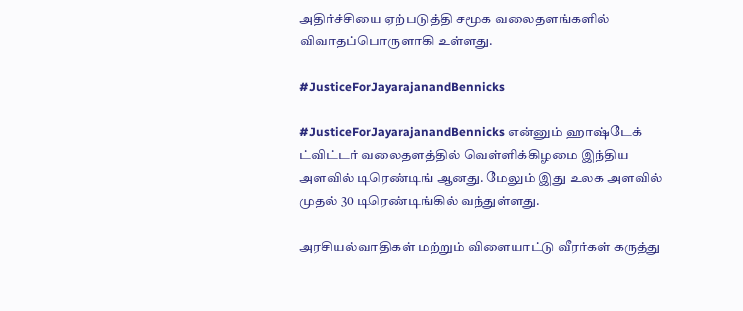அதிர்ச்சியை ஏற்படுத்தி சமூக வலைதளங்களில் விவாதப்பொருளாகி உள்ளது.

#JusticeForJayarajanandBennicks

#JusticeForJayarajanandBennicks என்னும் ஹாஷ்டேக் ட்விட்டர் வலைதளத்தில் வெள்ளிக்கிழமை இந்திய அளவில் டிரெண்டிங் ஆனது. மேலும் இது உலக அளவில் முதல் 30 டிரெண்டிங்கில் வந்துள்ளது.

அரசியல்வாதிகள் மற்றும் விளையாட்டு வீரர்கள் கருத்து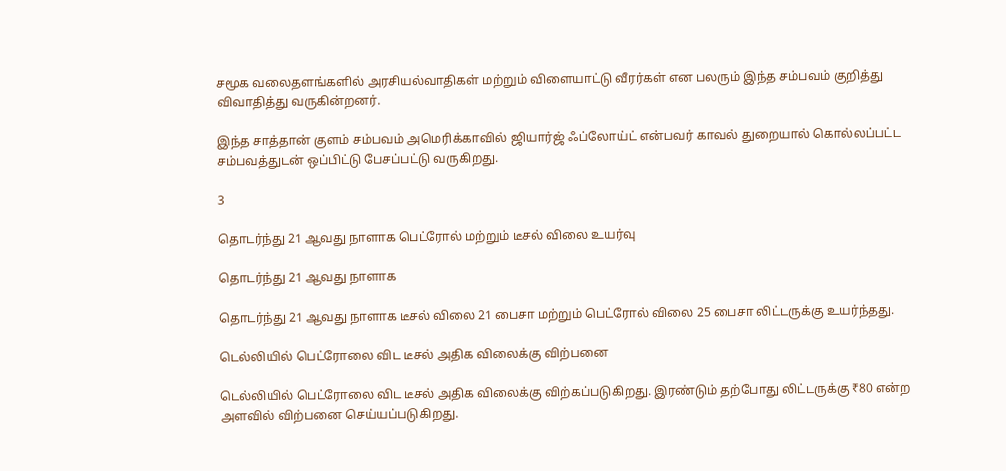சமூக வலைதளங்களில் அரசியல்வாதிகள் மற்றும் விளையாட்டு வீரர்கள் என பலரும் இந்த சம்பவம் குறித்து விவாதித்து வருகின்றனர்.

இந்த சாத்தான் குளம் சம்பவம் அமெரிக்காவில் ஜியார்ஜ் ஃப்லோய்ட் என்பவர் காவல் துறையால் கொல்லப்பட்ட சம்பவத்துடன் ஒப்பிட்டு பேசப்பட்டு வருகிறது.

3

தொடர்ந்து 21 ஆவது நாளாக பெட்ரோல் மற்றும் டீசல் விலை உயர்வு

தொடர்ந்து 21 ஆவது நாளாக

தொடர்ந்து 21 ஆவது நாளாக டீசல் விலை 21 பைசா மற்றும் பெட்ரோல் விலை 25 பைசா லிட்டருக்கு உயர்ந்தது.

டெல்லியில் பெட்ரோலை விட டீசல் அதிக விலைக்கு விற்பனை

டெல்லியில் பெட்ரோலை விட டீசல் அதிக விலைக்கு விற்கப்படுகிறது. இரண்டும் தற்போது லிட்டருக்கு ₹80 என்ற அளவில் விற்பனை செய்யப்படுகிறது.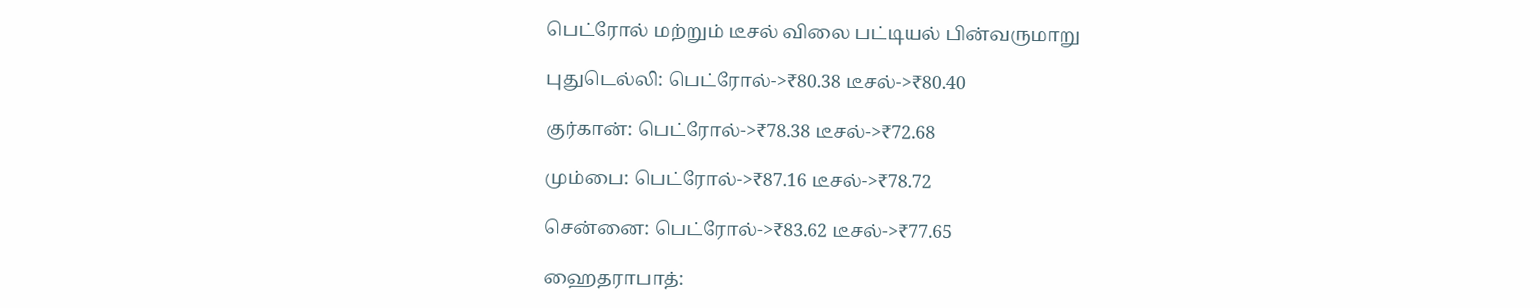பெட்ரோல் மற்றும் டீசல் விலை பட்டியல் பின்வருமாறு

புதுடெல்லி: பெட்ரோல்->₹80.38 டீசல்->₹80.40

குர்கான்: பெட்ரோல்->₹78.38 டீசல்->₹72.68

மும்பை: பெட்ரோல்->₹87.16 டீசல்->₹78.72

சென்னை: பெட்ரோல்->₹83.62 டீசல்->₹77.65

ஹைதராபாத்: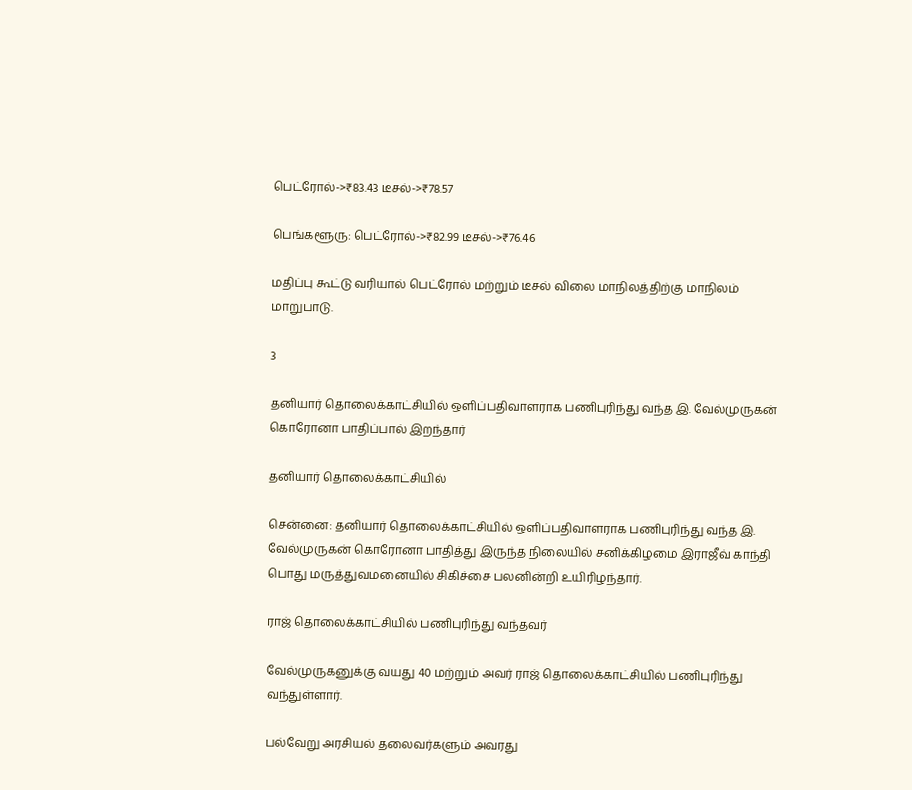பெட்ரோல்->₹83.43 டீசல்->₹78.57

பெங்களூரு: பெட்ரோல்->₹82.99 டீசல்->₹76.46

மதிப்பு கூட்டு வரியால் பெட்ரோல் மற்றும் டீசல் விலை மாநிலத்திற்கு மாநிலம் மாறுபாடு.

3

தனியார் தொலைக்காட்சியில் ஒளிப்பதிவாளராக பணிபுரிந்து வந்த இ. வேல்முருகன் கொரோனா பாதிப்பால் இறந்தார்

தனியார் தொலைக்காட்சியில்

சென்னை: தனியார் தொலைக்காட்சியில் ஒளிப்பதிவாளராக பணிபுரிந்து வந்த இ. வேல்முருகன் கொரோனா பாதித்து இருந்த நிலையில் சனிக்கிழமை இராஜீவ் காந்தி பொது மருத்துவமனையில் சிகிச்சை பலனின்றி உயிரிழந்தார்.

ராஜ் தொலைக்காட்சியில் பணிபுரிந்து வந்தவர்

வேல்முருகனுக்கு வயது 40 மற்றும் அவர் ராஜ் தொலைக்காட்சியில் பணிபுரிந்து வந்துள்ளார்.

பல்வேறு அரசியல் தலைவர்களும் அவரது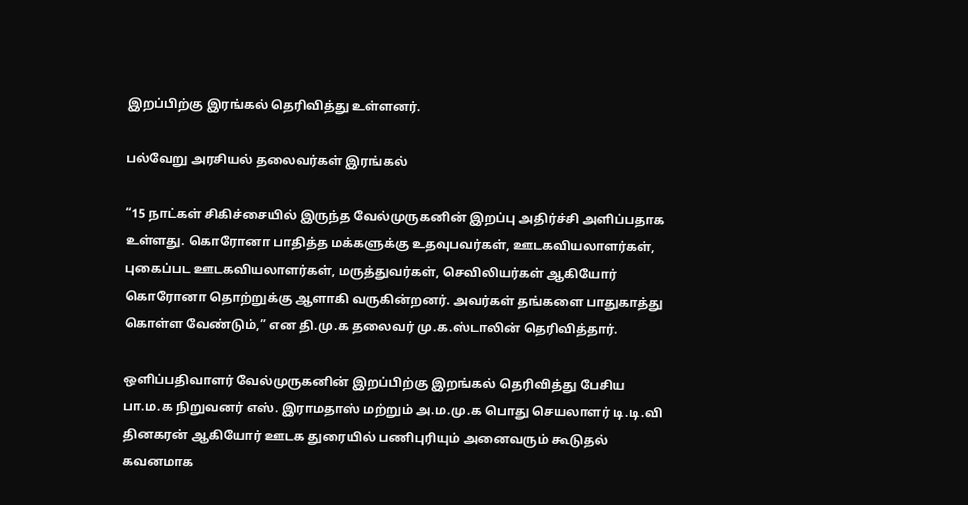இறப்பிற்கு இரங்கல் தெரிவித்து உள்ளனர்.

பல்வேறு அரசியல் தலைவர்கள் இரங்கல்

“15 நாட்கள் சிகிச்சையில் இருந்த வேல்முருகனின் இறப்பு அதிர்ச்சி அளிப்பதாக உள்ளது. கொரோனா பாதித்த மக்களுக்கு உதவுபவர்கள், ஊடகவியலாளர்கள், புகைப்பட ஊடகவியலாளர்கள், மருத்துவர்கள், செவிலியர்கள் ஆகியோர் கொரோனா தொற்றுக்கு ஆளாகி வருகின்றனர். அவர்கள் தங்களை பாதுகாத்து கொள்ள வேண்டும்,” என தி.மு.க தலைவர் மு.க.ஸ்டாலின் தெரிவித்தார்.

ஒளிப்பதிவாளர் வேல்முருகனின் இறப்பிற்கு இறங்கல் தெரிவித்து பேசிய பா.ம.க நிறுவனர் எஸ். இராமதாஸ் மற்றும் அ.ம.மு.க பொது செயலாளர் டி.டி.வி தினகரன் ஆகியோர் ஊடக துரையில் பணிபுரியும் அனைவரும் கூடுதல் கவனமாக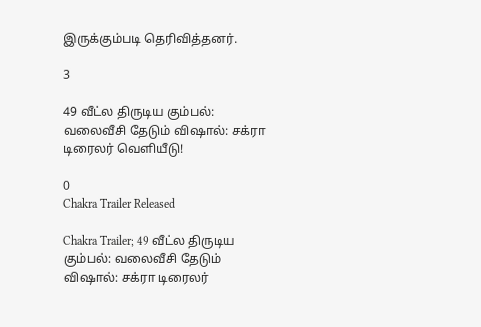இருக்கும்படி தெரிவித்தனர்.

3

49 வீட்ல திருடிய கும்பல்: வலைவீசி தேடும் விஷால்: சக்ரா டிரைலர் வெளியீடு!

0
Chakra Trailer Released

Chakra Trailer; 49 வீட்ல திருடிய கும்பல்: வலைவீசி தேடும் விஷால்: சக்ரா டிரைலர்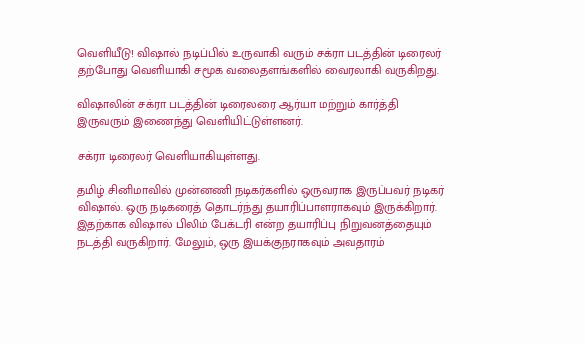வெளியீடு! விஷால் நடிப்பில் உருவாகி வரும் சக்ரா படத்தின் டிரைலர் தற்போது வெளியாகி சமூக வலைதளங்களில் வைரலாகி வருகிறது.

விஷாலின் சக்ரா படத்தின் டிரைலரை ஆர்யா மற்றும் கார்த்தி இருவரும் இணைந்து வெளியிட்டுள்ளனர்.

சக்ரா டிரைலர் வெளியாகியுள்ளது.

தமிழ் சினிமாவில் முன்னணி நடிகர்களில் ஒருவராக இருப்பவர் நடிகர் விஷால். ஒரு நடிகரைத் தொடர்ந்து தயாரிப்பாளராகவும் இருக்கிறார். இதற்காக விஷால் பிலிம் பேக்டரி என்ற தயாரிப்பு நிறுவனத்தையும் நடத்தி வருகிறார். மேலும், ஒரு இயக்குநராகவும் அவதாரம்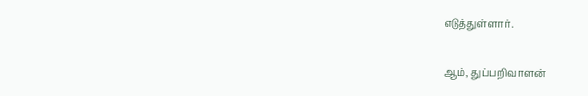எடுத்துள்ளார்.

ஆம், துப்பறிவாளன்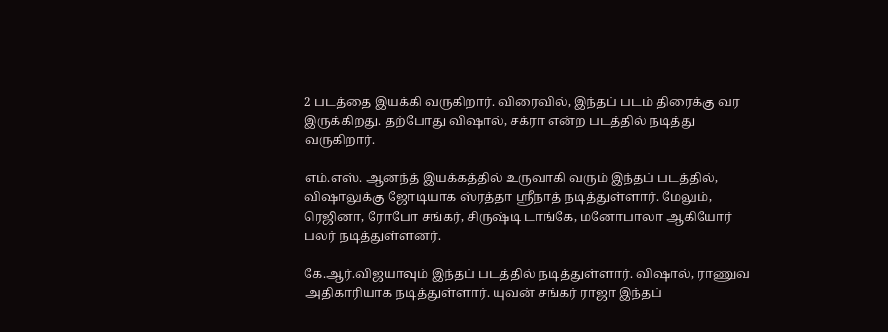2 படத்தை இயக்கி வருகிறார். விரைவில், இந்தப் படம் திரைக்கு வர இருக்கிறது. தற்போது விஷால், சக்ரா என்ற படத்தில் நடித்து வருகிறார்.

எம்.எஸ். ஆனந்த் இயக்கத்தில் உருவாகி வரும் இந்தப் படத்தில், விஷாலுக்கு ஜோடியாக ஸ்ரத்தா ஸ்ரீநாத் நடித்துள்ளார். மேலும், ரெஜினா, ரோபோ சங்கர், சிருஷ்டி டாங்கே, மனோபாலா ஆகியோர் பலர் நடித்துள்ளனர்.

கே.ஆர்.விஜயாவும் இந்தப் படத்தில் நடித்துள்ளார். விஷால், ராணுவ அதிகாரியாக நடித்துள்ளார். யுவன் சங்கர் ராஜா இந்தப்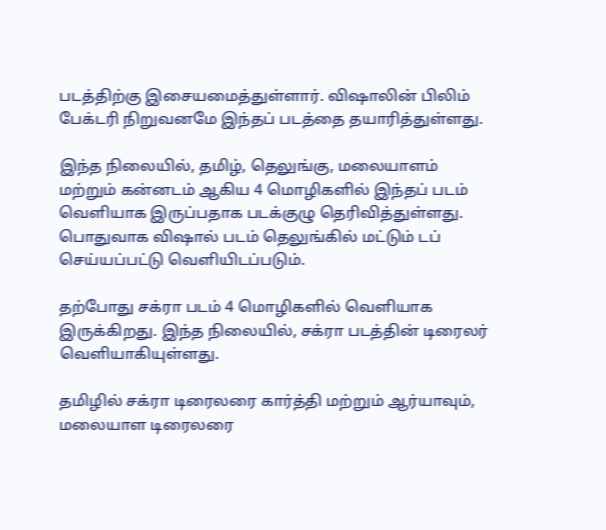படத்திற்கு இசையமைத்துள்ளார். விஷாலின் பிலிம் பேக்டரி நிறுவனமே இந்தப் படத்தை தயாரித்துள்ளது.

இந்த நிலையில், தமிழ், தெலுங்கு, மலையாளம் மற்றும் கன்னடம் ஆகிய 4 மொழிகளில் இந்தப் படம் வெளியாக இருப்பதாக படக்குழு தெரிவித்துள்ளது. பொதுவாக விஷால் படம் தெலுங்கில் மட்டும் டப் செய்யப்பட்டு வெளியிடப்படும்.

தற்போது சக்ரா படம் 4 மொழிகளில் வெளியாக இருக்கிறது. இந்த நிலையில், சக்ரா படத்தின் டிரைலர் வெளியாகியுள்ளது.

தமிழில் சக்ரா டிரைலரை கார்த்தி மற்றும் ஆர்யாவும், மலையாள டிரைலரை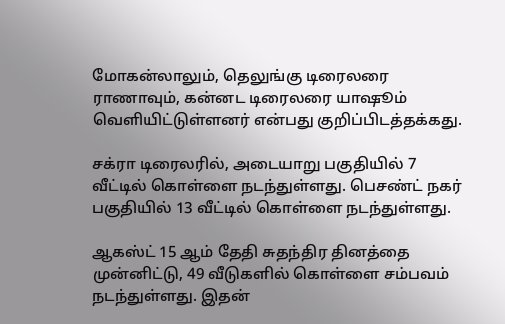மோகன்லாலும், தெலுங்கு டிரைலரை ராணாவும், கன்னட டிரைலரை யாஷூம் வெளியிட்டுள்ளனர் என்பது குறிப்பிடத்தக்கது.

சக்ரா டிரைலரில், அடையாறு பகுதியில் 7 வீட்டில் கொள்ளை நடந்துள்ளது. பெசண்ட் நகர் பகுதியில் 13 வீட்டில் கொள்ளை நடந்துள்ளது.

ஆகஸ்ட் 15 ஆம் தேதி சுதந்திர தினத்தை முன்னிட்டு, 49 வீடுகளில் கொள்ளை சம்பவம் நடந்துள்ளது. இதன்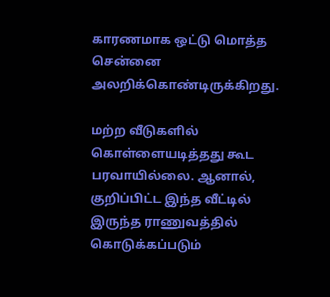காரணமாக ஒட்டு மொத்த சென்னை அலறிக்கொண்டிருக்கிறது.

மற்ற வீடுகளில் கொள்ளையடித்தது கூட பரவாயில்லை. ஆனால், குறிப்பிட்ட இந்த வீட்டில் இருந்த ராணுவத்தில் கொடுக்கப்படும்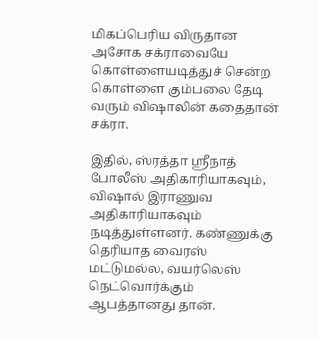மிகப்பெரிய விருதான அசோக சக்ராவையே கொள்ளையடித்துச் சென்ற கொள்ளை கும்பலை தேடி வரும் விஷாலின் கதைதான் சக்ரா.

இதில், ஸ்ரத்தா ஸ்ரீநாத் போலீஸ் அதிகாரியாகவும், விஷால் இராணுவ அதிகாரியாகவும் நடித்துள்ளனர். கண்ணுக்கு தெரியாத வைரஸ் மட்டுமல்ல, வயர்லெஸ் நெட்வொர்க்கும் ஆபத்தானது தான்.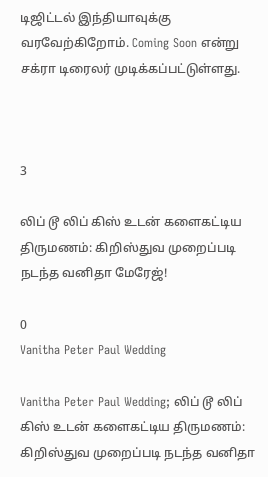டிஜிட்டல் இந்தியாவுக்கு வரவேற்கிறோம். Coming Soon என்று சக்ரா டிரைலர் முடிக்கப்பட்டுள்ளது.



3

லிப் டூ லிப் கிஸ் உடன் களைகட்டிய திருமணம்: கிறிஸ்துவ முறைப்படி நடந்த வனிதா மேரேஜ்!

0
Vanitha Peter Paul Wedding

Vanitha Peter Paul Wedding; லிப் டூ லிப் கிஸ் உடன் களைகட்டிய திருமணம்: கிறிஸ்துவ முறைப்படி நடந்த வனிதா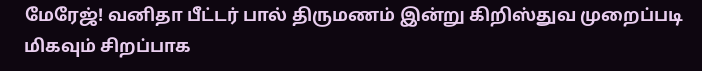மேரேஜ்! வனிதா பீட்டர் பால் திருமணம் இன்று கிறிஸ்துவ முறைப்படி மிகவும் சிறப்பாக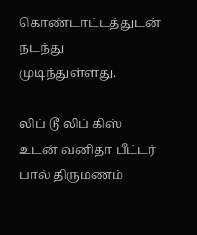கொண்டாட்டத்துடன் நடந்து முடிந்துள்ளது.

லிப் டூ லிப் கிஸ் உடன் வனிதா பீட்டர் பால் திருமணம்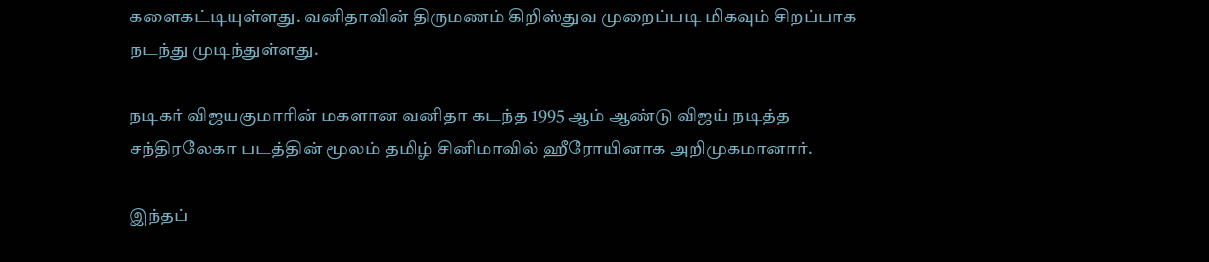களைகட்டியுள்ளது. வனிதாவின் திருமணம் கிறிஸ்துவ முறைப்படி மிகவும் சிறப்பாக நடந்து முடிந்துள்ளது.

நடிகர் விஜயகுமாரின் மகளான வனிதா கடந்த 1995 ஆம் ஆண்டு விஜய் நடித்த சந்திரலேகா படத்தின் மூலம் தமிழ் சினிமாவில் ஹீரோயினாக அறிமுகமானார்.

இந்தப்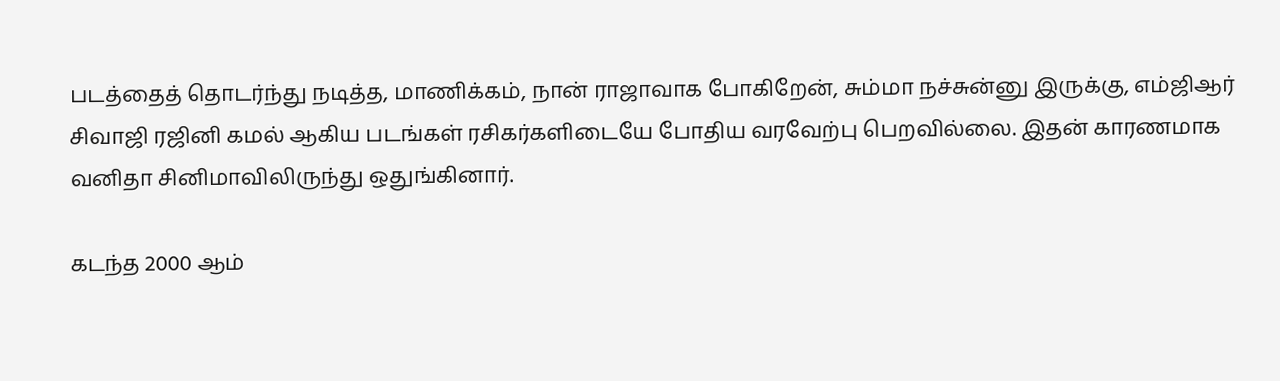படத்தைத் தொடர்ந்து நடித்த, மாணிக்கம், நான் ராஜாவாக போகிறேன், சும்மா நச்சுன்னு இருக்கு, எம்ஜிஆர் சிவாஜி ரஜினி கமல் ஆகிய படங்கள் ரசிகர்களிடையே போதிய வரவேற்பு பெறவில்லை. இதன் காரணமாக வனிதா சினிமாவிலிருந்து ஒதுங்கினார்.

கடந்த 2000 ஆம்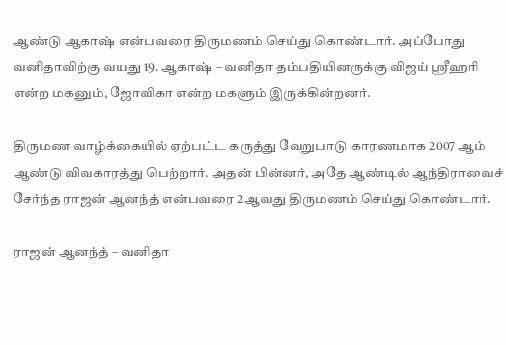ஆண்டு ஆகாஷ் என்பவரை திருமணம் செய்து கொண்டார். அப்போது வனிதாவிற்கு வயது 19. ஆகாஷ் – வனிதா தம்பதியினருக்கு விஜய் ஸ்ரீஹரி என்ற மகனும், ஜோவிகா என்ற மகளும் இருக்கின்றனர்.

திருமண வாழ்க்கையில் ஏற்பட்ட கருத்து வேறுபாடு காரணமாக 2007 ஆம் ஆண்டு விவகாரத்து பெற்றார். அதன் பின்னர், அதே ஆண்டில் ஆந்திராவைச் சேர்ந்த ராஜன் ஆனந்த் என்பவரை 2ஆவது திருமணம் செய்து கொண்டார்.

ராஜன் ஆனந்த் – வனிதா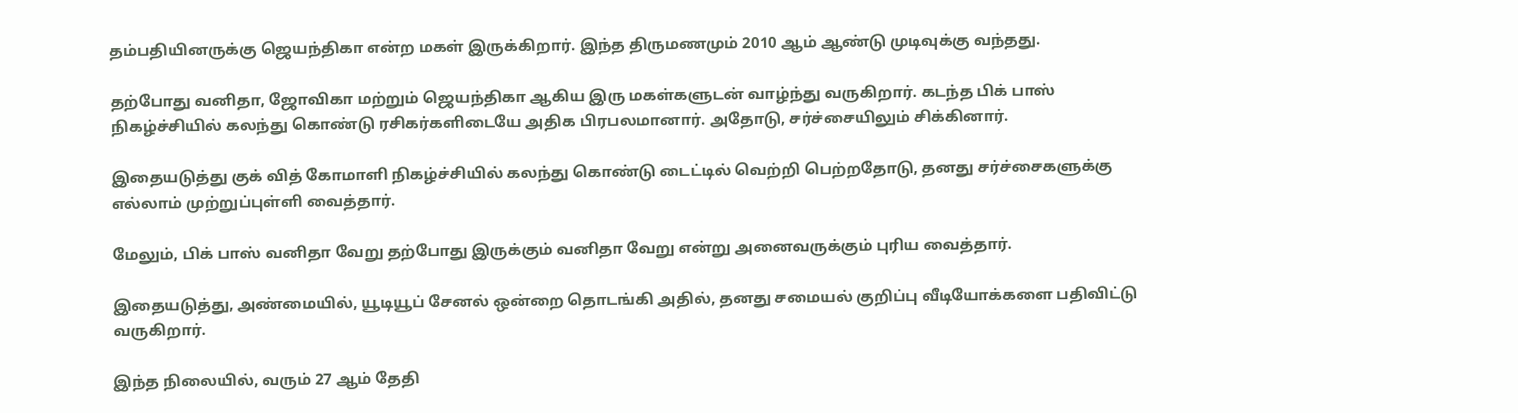தம்பதியினருக்கு ஜெயந்திகா என்ற மகள் இருக்கிறார். இந்த திருமணமும் 2010 ஆம் ஆண்டு முடிவுக்கு வந்தது.

தற்போது வனிதா, ஜோவிகா மற்றும் ஜெயந்திகா ஆகிய இரு மகள்களுடன் வாழ்ந்து வருகிறார். கடந்த பிக் பாஸ் நிகழ்ச்சியில் கலந்து கொண்டு ரசிகர்களிடையே அதிக பிரபலமானார். அதோடு, சர்ச்சையிலும் சிக்கினார்.

இதையடுத்து குக் வித் கோமாளி நிகழ்ச்சியில் கலந்து கொண்டு டைட்டில் வெற்றி பெற்றதோடு, தனது சர்ச்சைகளுக்கு எல்லாம் முற்றுப்புள்ளி வைத்தார்.

மேலும், பிக் பாஸ் வனிதா வேறு தற்போது இருக்கும் வனிதா வேறு என்று அனைவருக்கும் புரிய வைத்தார்.

இதையடுத்து, அண்மையில், யூடியூப் சேனல் ஒன்றை தொடங்கி அதில், தனது சமையல் குறிப்பு வீடியோக்களை பதிவிட்டு வருகிறார்.

இந்த நிலையில், வரும் 27 ஆம் தேதி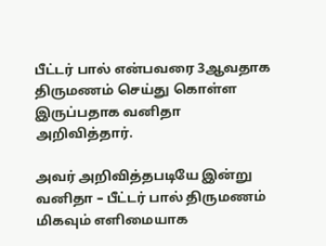பீட்டர் பால் என்பவரை 3ஆவதாக திருமணம் செய்து கொள்ள இருப்பதாக வனிதா அறிவித்தார்.

அவர் அறிவித்தபடியே இன்று வனிதா – பீட்டர் பால் திருமணம் மிகவும் எளிமையாக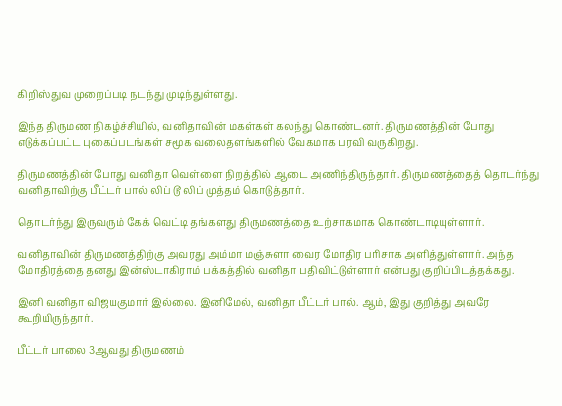கிறிஸ்துவ முறைப்படி நடந்து முடிந்துள்ளது.

இந்த திருமண நிகழ்ச்சியில், வனிதாவின் மகள்கள் கலந்து கொண்டனர். திருமணத்தின் போது எடுக்கப்பட்ட புகைப்படங்கள் சமூக வலைதளங்களில் வேகமாக பரவி வருகிறது.

திருமணத்தின் போது வனிதா வெள்ளை நிறத்தில் ஆடை அணிந்திருந்தார். திருமணத்தைத் தொடர்ந்து வனிதாவிற்கு பீட்டர் பால் லிப் டூ லிப் முத்தம் கொடுத்தார்.

தொடர்ந்து இருவரும் கேக் வெட்டி தங்களது திருமணத்தை உற்சாகமாக கொண்டாடியுள்ளார்.

வனிதாவின் திருமணத்திற்கு அவரது அம்மா மஞ்சுளா வைர மோதிர பரிசாக அளித்துள்ளார். அந்த மோதிரத்தை தனது இன்ஸ்டாகிராம் பக்கத்தில் வனிதா பதிவிட்டுள்ளார் என்பது குறிப்பிடத்தக்கது.

இனி வனிதா விஜயகுமார் இல்லை. இனிமேல், வனிதா பீட்டர் பால். ஆம், இது குறித்து அவரே கூறியிருந்தார்.

பீட்டர் பாலை 3ஆவது திருமணம்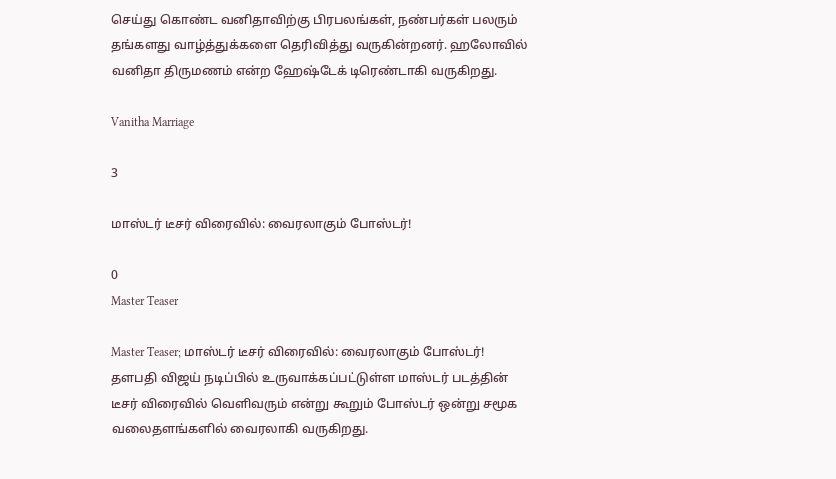செய்து கொண்ட வனிதாவிற்கு பிரபலங்கள், நண்பர்கள் பலரும் தங்களது வாழ்த்துக்களை தெரிவித்து வருகின்றனர். ஹலோவில் வனிதா திருமணம் என்ற ஹேஷ்டேக் டிரெண்டாகி வருகிறது.

Vanitha Marriage

3

மாஸ்டர் டீசர் விரைவில்: வைரலாகும் போஸ்டர்!

0
Master Teaser

Master Teaser; மாஸ்டர் டீசர் விரைவில்: வைரலாகும் போஸ்டர்! தளபதி விஜய் நடிப்பில் உருவாக்கப்பட்டுள்ள மாஸ்டர் படத்தின் டீசர் விரைவில் வெளிவரும் என்று கூறும் போஸ்டர் ஒன்று சமூக வலைதளங்களில் வைரலாகி வருகிறது.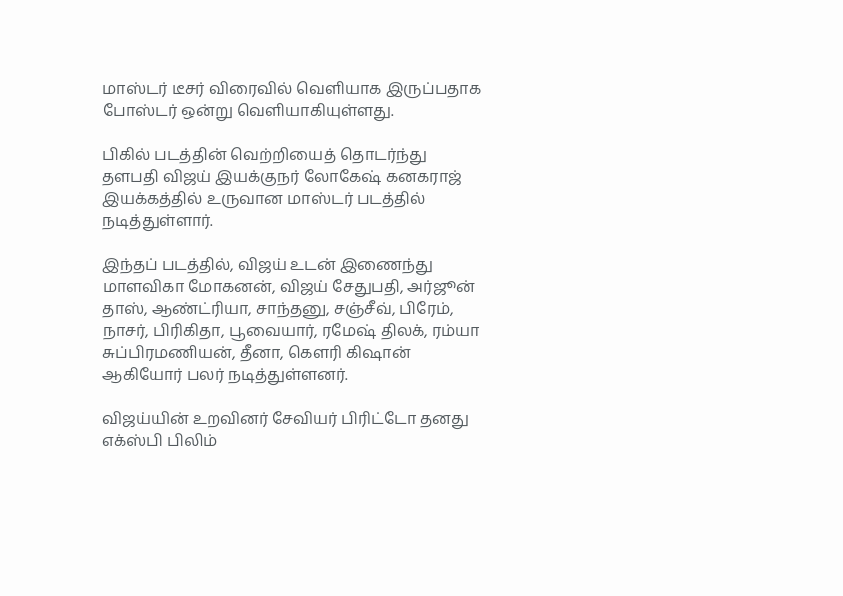மாஸ்டர் டீசர் விரைவில் வெளியாக இருப்பதாக போஸ்டர் ஒன்று வெளியாகியுள்ளது.

பிகில் படத்தின் வெற்றியைத் தொடர்ந்து தளபதி விஜய் இயக்குநர் லோகேஷ் கனகராஜ் இயக்கத்தில் உருவான மாஸ்டர் படத்தில் நடித்துள்ளார்.

இந்தப் படத்தில், விஜய் உடன் இணைந்து மாளவிகா மோகனன், விஜய் சேதுபதி, அர்ஜூன் தாஸ், ஆண்ட்ரியா, சாந்தனு, சஞ்சீவ், பிரேம், நாசர், பிரிகிதா, பூவையார், ரமேஷ் திலக், ரம்யா சுப்பிரமணியன், தீனா, கௌரி கிஷான் ஆகியோர் பலர் நடித்துள்ளனர்.

விஜய்யின் உறவினர் சேவியர் பிரிட்டோ தனது எக்ஸ்பி பிலிம்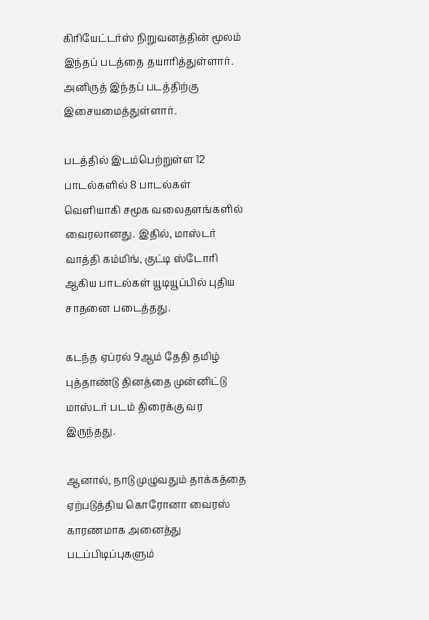கிரியேட்டர்ஸ் நிறுவனத்தின் மூலம் இந்தப் படத்தை தயாரித்துள்ளார். அனிருத் இந்தப் படத்திற்கு இசையமைத்துள்ளார்.

படத்தில் இடம்பெற்றுள்ள 12 பாடல்களில் 8 பாடல்கள் வெளியாகி சமூக வலைதளங்களில் வைரலானது. இதில், மாஸ்டர் வாத்தி கம்மிங், குட்டி ஸ்டோரி ஆகிய பாடல்கள் யூடியூப்பில் புதிய சாதனை படைத்தது.

கடந்த ஏப்ரல் 9ஆம் தேதி தமிழ் புத்தாண்டு தினத்தை முன்னிட்டு மாஸ்டர் படம் திரைக்கு வர இருந்தது.

ஆனால், நாடு முழுவதும் தாக்கத்தை ஏற்படுத்திய கொரோனா வைரஸ் காரணமாக அனைத்து படப்பிடிப்புகளும்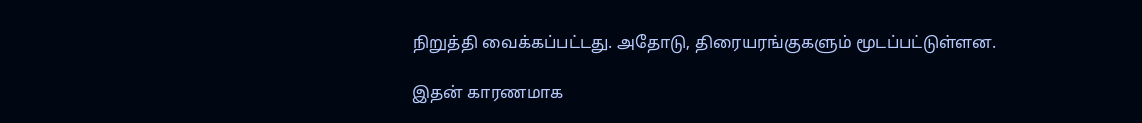நிறுத்தி வைக்கப்பட்டது. அதோடு, திரையரங்குகளும் மூடப்பட்டுள்ளன.

இதன் காரணமாக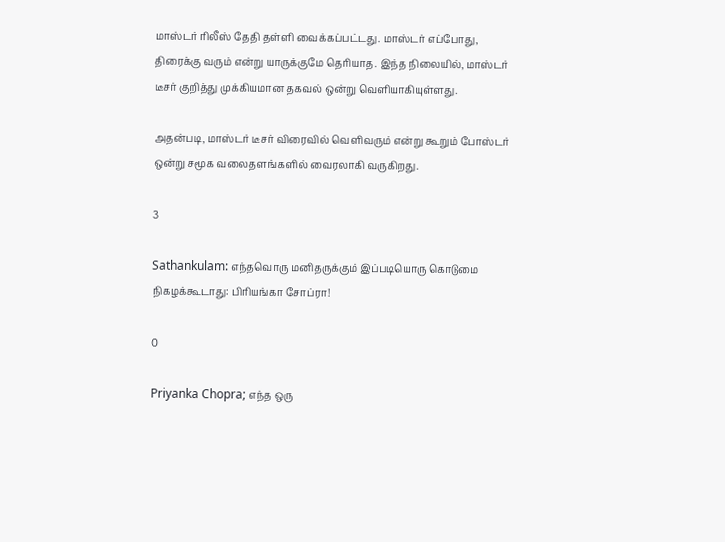மாஸ்டர் ரிலீஸ் தேதி தள்ளி வைக்கப்பட்டது. மாஸ்டர் எப்போது, திரைக்கு வரும் என்று யாருக்குமே தெரியாத. இந்த நிலையில், மாஸ்டர் டீசர் குறித்து முக்கியமான தகவல் ஒன்று வெளியாகியுள்ளது.

அதன்படி, மாஸ்டர் டீசர் விரைவில் வெளிவரும் என்று கூறும் போஸ்டர் ஒன்று சமூக வலைதளங்களில் வைரலாகி வருகிறது.

3

Sathankulam: எந்தவொரு மனிதருக்கும் இப்படியொரு கொடுமை நிகழக்கூடாது: பிரியங்கா சோப்ரா!

0

Priyanka Chopra; எந்த ஒரு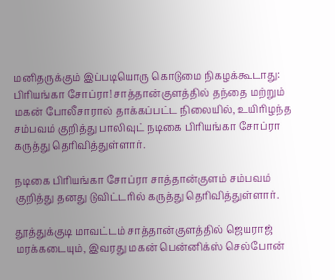மனிதருக்கும் இப்படியொரு கொடுமை நிகழக்கூடாது: பிரியங்கா சோப்ரா! சாத்தான்குளத்தில் தந்தை மற்றும் மகன் போலீசாரால் தாக்கப்பட்ட நிலையில், உயிரிழந்த சம்பவம் குறித்து பாலிவுட் நடிகை பிரியங்கா சோப்ரா கருத்து தெரிவித்துள்ளார்.

நடிகை பிரியங்கா சோப்ரா சாத்தான்குளம் சம்பவம் குறித்து தனது டுவிட்டரில் கருத்து தெரிவித்துள்ளார்.

தூத்துக்குடி மாவட்டம் சாத்தான்குளத்தில் ஜெயராஜ் மரக்கடையும், இவரது மகன் பென்னிக்ஸ் செல்போன்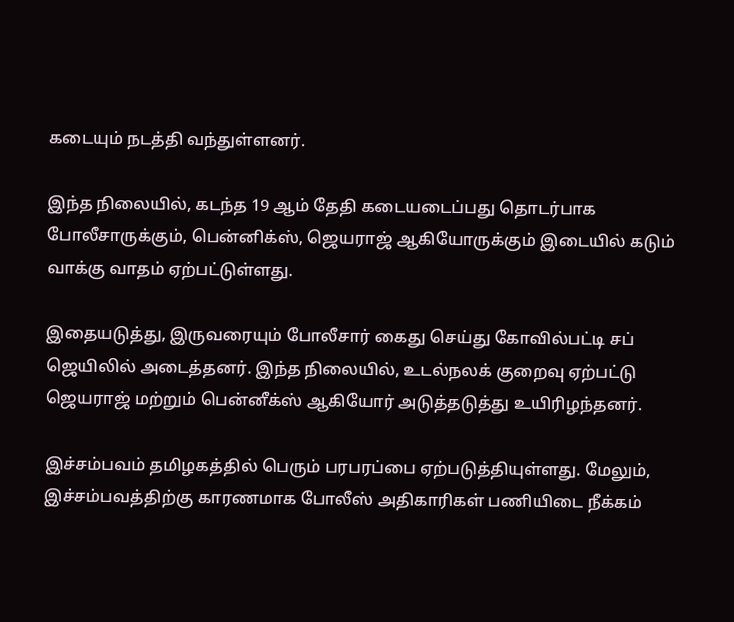கடையும் நடத்தி வந்துள்ளனர்.

இந்த நிலையில், கடந்த 19 ஆம் தேதி கடையடைப்பது தொடர்பாக போலீசாருக்கும், பென்னிக்ஸ், ஜெயராஜ் ஆகியோருக்கும் இடையில் கடும் வாக்கு வாதம் ஏற்பட்டுள்ளது.

இதையடுத்து, இருவரையும் போலீசார் கைது செய்து கோவில்பட்டி சப் ஜெயிலில் அடைத்தனர். இந்த நிலையில், உடல்நலக் குறைவு ஏற்பட்டு ஜெயராஜ் மற்றும் பென்னீக்ஸ் ஆகியோர் அடுத்தடுத்து உயிரிழந்தனர்.

இச்சம்பவம் தமிழகத்தில் பெரும் பரபரப்பை ஏற்படுத்தியுள்ளது. மேலும், இச்சம்பவத்திற்கு காரணமாக போலீஸ் அதிகாரிகள் பணியிடை நீக்கம்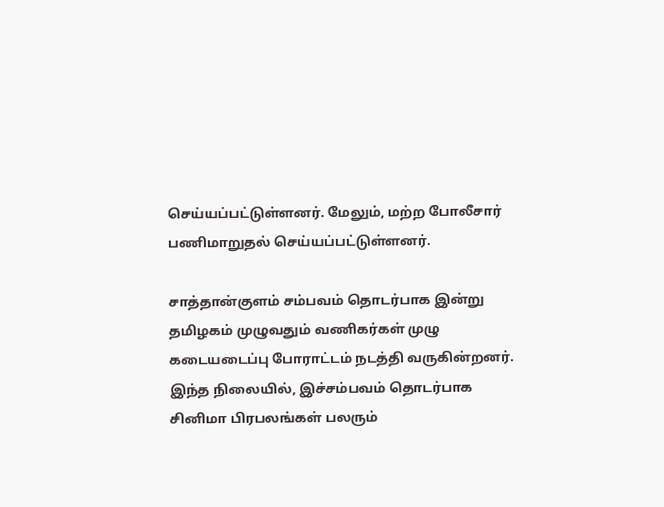செய்யப்பட்டுள்ளனர். மேலும், மற்ற போலீசார் பணிமாறுதல் செய்யப்பட்டுள்ளனர்.

சாத்தான்குளம் சம்பவம் தொடர்பாக இன்று தமிழகம் முழுவதும் வணிகர்கள் முழு கடையடைப்பு போராட்டம் நடத்தி வருகின்றனர். இந்த நிலையில், இச்சம்பவம் தொடர்பாக சினிமா பிரபலங்கள் பலரும்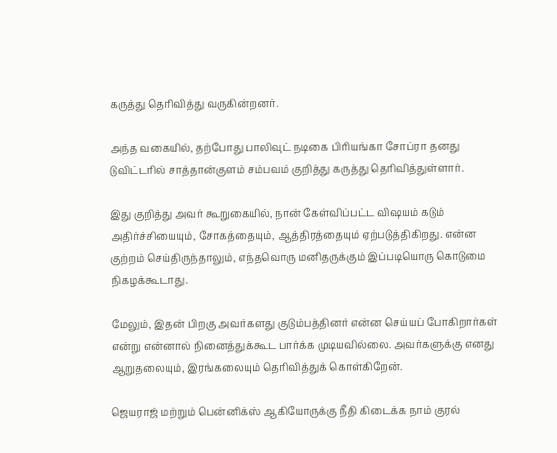கருத்து தெரிவித்து வருகின்றனர்.

அந்த வகையில், தற்போது பாலிவுட் நடிகை பிரியங்கா சோப்ரா தனது டுவிட்டரில் சாத்தான்குளம் சம்பவம் குறித்து கருத்து தெரிவித்துள்ளார்.

இது குறித்து அவர் கூறுகையில், நான் கேள்விப்பட்ட விஷயம் கடும் அதிர்ச்சியையும், சோகத்தையும், ஆத்திரத்தையும் ஏற்படுத்திகிறது. என்ன குற்றம் செய்திருந்தாலும், எந்தவொரு மனிதருக்கும் இப்படியொரு கொடுமை நிகழக்கூடாது.

மேலும், இதன் பிறகு அவர்களது குடும்பத்தினர் என்ன செய்யப் போகிறார்கள் என்று என்னால் நினைத்துக்கூட பார்க்க முடியவில்லை. அவர்களுக்கு எனது ஆறுதலையும், இரங்கலையும் தெரிவித்துக் கொள்கிறேன்.

ஜெயராஜ் மற்றும் பென்னிக்ஸ் ஆகியோருக்கு நீதி கிடைக்க நாம் குரல்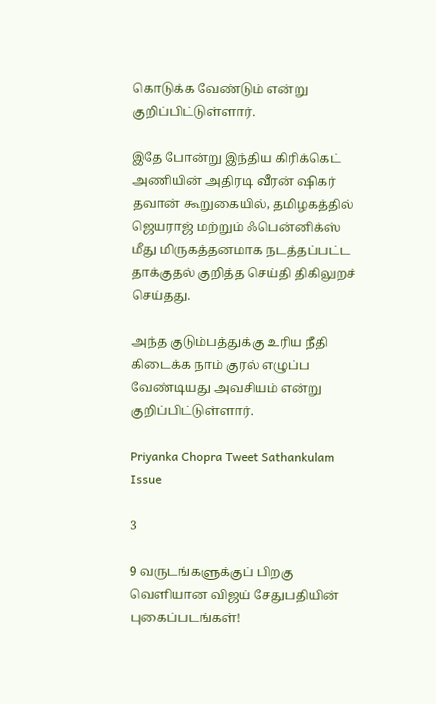கொடுக்க வேண்டும் என்று குறிப்பிட்டுள்ளார்.

இதே போன்று இந்திய கிரிக்கெட் அணியின் அதிரடி வீரன் ஷிகர் தவான் கூறுகையில், தமிழகத்தில் ஜெயராஜ் மற்றும் ஃபென்னிக்ஸ் மீது மிருகத்தனமாக நடத்தப்பட்ட தாக்குதல் குறித்த செய்தி திகிலுறச் செய்தது.

அந்த குடும்பத்துக்கு உரிய நீதி கிடைக்க நாம் குரல் எழுப்ப வேண்டியது அவசியம் என்று குறிப்பிட்டுள்ளார்.

Priyanka Chopra Tweet Sathankulam Issue

3

9 வருடங்களுக்குப் பிறகு வெளியான விஜய் சேதுபதியின் புகைப்படங்கள்!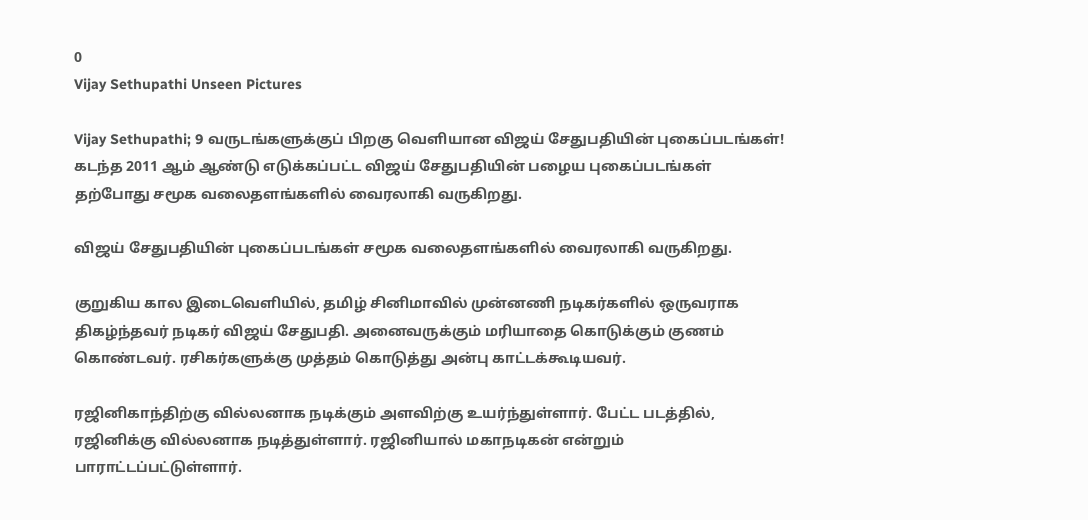0
Vijay Sethupathi Unseen Pictures

Vijay Sethupathi; 9 வருடங்களுக்குப் பிறகு வெளியான விஜய் சேதுபதியின் புகைப்படங்கள்! கடந்த 2011 ஆம் ஆண்டு எடுக்கப்பட்ட விஜய் சேதுபதியின் பழைய புகைப்படங்கள் தற்போது சமூக வலைதளங்களில் வைரலாகி வருகிறது.

விஜய் சேதுபதியின் புகைப்படங்கள் சமூக வலைதளங்களில் வைரலாகி வருகிறது.

குறுகிய கால இடைவெளியில், தமிழ் சினிமாவில் முன்னணி நடிகர்களில் ஒருவராக திகழ்ந்தவர் நடிகர் விஜய் சேதுபதி. அனைவருக்கும் மரியாதை கொடுக்கும் குணம் கொண்டவர். ரசிகர்களுக்கு முத்தம் கொடுத்து அன்பு காட்டக்கூடியவர்.

ரஜினிகாந்திற்கு வில்லனாக நடிக்கும் அளவிற்கு உயர்ந்துள்ளார். பேட்ட படத்தில், ரஜினிக்கு வில்லனாக நடித்துள்ளார். ரஜினியால் மகாநடிகன் என்றும் பாராட்டப்பட்டுள்ளார்.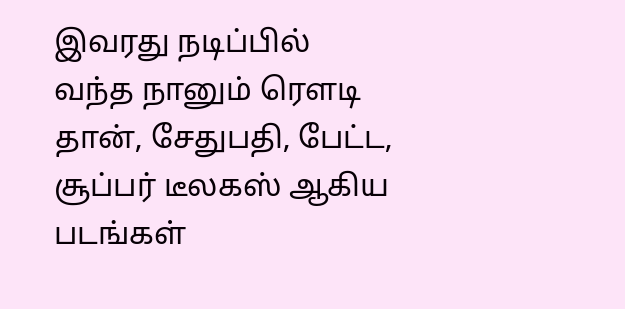இவரது நடிப்பில் வந்த நானும் ரௌடி தான், சேதுபதி, பேட்ட, சூப்பர் டீலகஸ் ஆகிய படங்கள்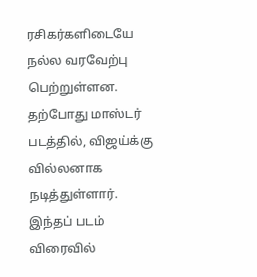ரசிகர்களிடையே நல்ல வரவேற்பு பெற்றுள்ளன. தற்போது மாஸ்டர் படத்தில், விஜய்க்கு வில்லனாக நடித்துள்ளார். இந்தப் படம் விரைவில்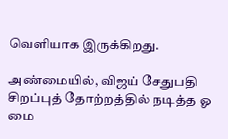வெளியாக இருக்கிறது.

அண்மையில், விஜய் சேதுபதி சிறப்புத் தோற்றத்தில் நடித்த ஓ மை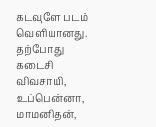கடவுளே படம் வெளியானது. தற்போது கடைசி விவசாயி, உப்பென்னா, மாமனிதன்,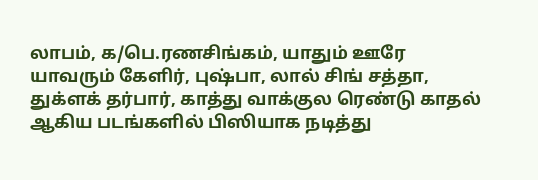லாபம், க/பெ.ரணசிங்கம், யாதும் ஊரே யாவரும் கேளிர், புஷ்பா, லால் சிங் சத்தா, துக்ளக் தர்பார், காத்து வாக்குல ரெண்டு காதல் ஆகிய படங்களில் பிஸியாக நடித்து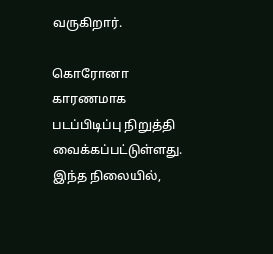வருகிறார்.

கொரோனா காரணமாக படப்பிடிப்பு நிறுத்தி வைக்கப்பட்டுள்ளது. இந்த நிலையில்,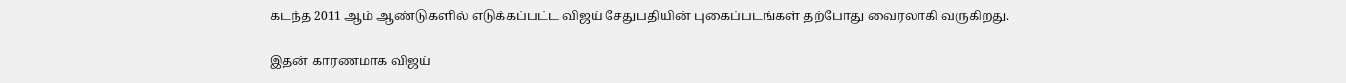கடந்த 2011 ஆம் ஆண்டுகளில் எடுக்கப்பட்ட விஜய் சேதுபதியின் புகைப்படங்கள் தற்போது வைரலாகி வருகிறது.

இதன் காரணமாக விஜய்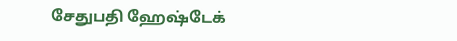சேதுபதி ஹேஷ்டேக்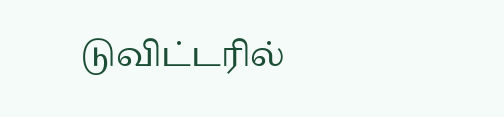டுவிட்டரில்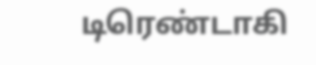டிரெண்டாகி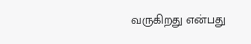வருகிறது என்பது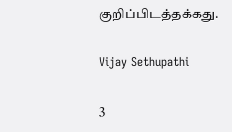குறிப்பிடத்தக்கது.

Vijay Sethupathi

3